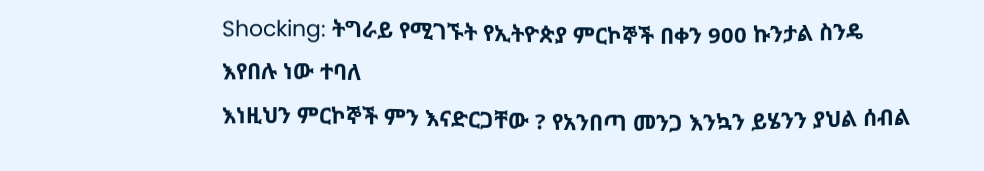Shocking: ትግራይ የሚገኙት የኢትዮጵያ ምርኮኞች በቀን 900 ኩንታል ስንዴ እየበሉ ነው ተባለ
እነዚህን ምርኮኞች ምን እናድርጋቸው ? የአንበጣ መንጋ እንኳን ይሄንን ያህል ሰብል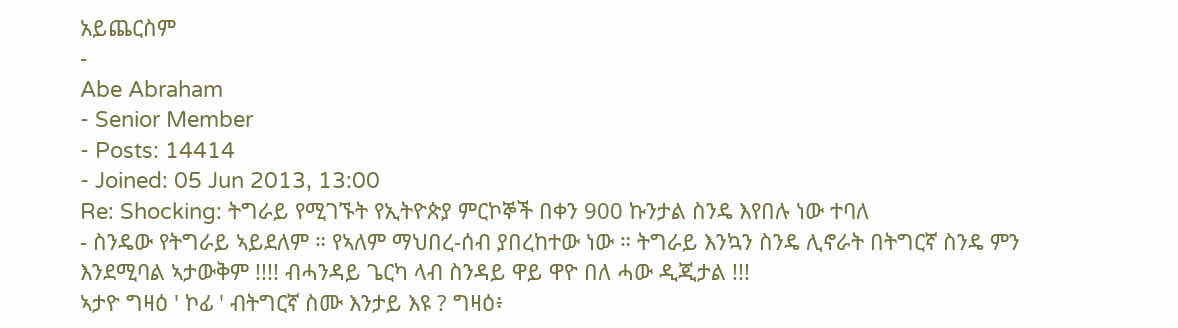አይጨርስም
-
Abe Abraham
- Senior Member
- Posts: 14414
- Joined: 05 Jun 2013, 13:00
Re: Shocking: ትግራይ የሚገኙት የኢትዮጵያ ምርኮኞች በቀን 900 ኩንታል ስንዴ እየበሉ ነው ተባለ
- ስንዴው የትግራይ ኣይደለም ። የኣለም ማህበረ-ሰብ ያበረከተው ነው ። ትግራይ እንኳን ስንዴ ሊኖራት በትግርኛ ስንዴ ምን እንደሚባል ኣታውቅም !!!! ብሓንዳይ ጌርካ ላብ ስንዳይ ዋይ ዋዮ በለ ሓው ዲጂታል !!!
ኣታዮ ግዛዕ ' ኮፊ ' ብትግርኛ ስሙ እንታይ እዩ ? ግዛዕ፥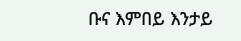ቡና እምበይ እንታይ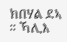ክበሃል ደኣ ። ኻሊእ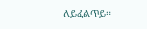ለይፈልጥይ።